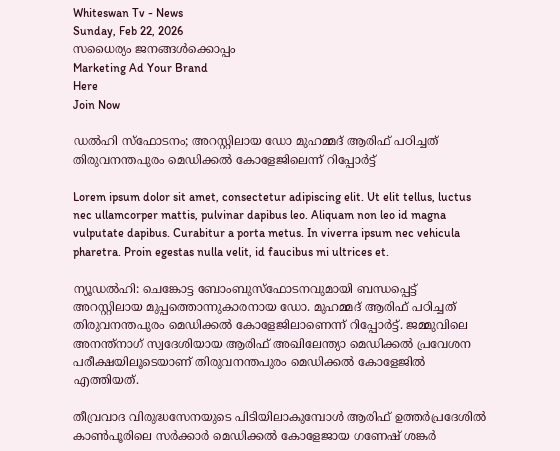Whiteswan Tv - News
Sunday, Feb 22, 2026
സധൈര്യം ജനങ്ങൾക്കൊപ്പം
Marketing Ad Your Brand
Here
Join Now

ഡൽഹി സ്ഫോടനം; അറസ്റ്റിലായ ഡോ മുഹമ്മദ് ആരിഫ് പഠിച്ചത് തിരുവനന്തപുരം മെഡിക്കൽ കോളേജിലെന്ന് റിപ്പോർട്ട്

Lorem ipsum dolor sit amet, consectetur adipiscing elit. Ut elit tellus, luctus nec ullamcorper mattis, pulvinar dapibus leo. Aliquam non leo id magna vulputate dapibus. Curabitur a porta metus. In viverra ipsum nec vehicula pharetra. Proin egestas nulla velit, id faucibus mi ultrices et.

ന്യൂഡൽഹി: ചെങ്കോട്ട ബോംബുസ്ഫോടനവുമായി ബന്ധപ്പെട്ട് അറസ്റ്റിലായ മുപ്പത്തൊന്നുകാരനായ ഡോ. മുഹമ്മദ് ആരിഫ് പഠിച്ചത് തിരുവനന്തപുരം മെഡിക്കൽ കോളേജിലാണെന്ന് റിപ്പോർട്ട്. ജമ്മുവിലെ അനന്ത്നാഗ് സ്വദേശിയായ ആരിഫ് അഖിലേന്ത്യാ മെഡിക്കൽ പ്രവേശന പരീക്ഷയിലൂടെയാണ് തിരുവനന്തപുരം മെഡിക്കൽ കോളേജിൽ എത്തിയത്.

തീവ്രവാദ വിരുദ്ധസേനയുടെ പിടിയിലാകുമ്പോൾ ആരിഫ് ഉത്തർപ്രദേശിൽ കാൺപൂരിലെ സർക്കാർ മെഡിക്കൽ കോളേജായ ഗണേഷ് ശങ്കർ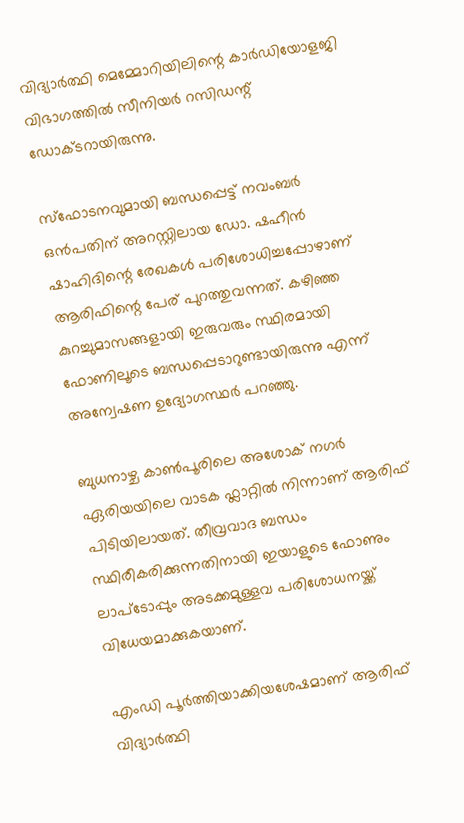വിദ്യാർത്ഥി മെമ്മോറിയിലിന്റെ കാർഡിയോളജി വിഭാഗത്തിൽ സീനിയർ റസിഡന്റ് ഡോക്ടറായിരുന്നു.

സ്ഫോടനവുമായി ബന്ധപ്പെട്ട് നവംബർ ഒൻപതിന് അറസ്റ്റിലായ ഡോ. ഷഹീൻ ഷാഹിദിന്റെ രേഖകൾ പരിശോധിച്ചപ്പോഴാണ് ആരിഫിന്റെ പേര് പുറത്തുവന്നത്. കഴിഞ്ഞ കുറച്ചുമാസങ്ങളായി ഇരുവരും സ്ഥിരമായി ഫോണിലൂടെ ബന്ധപ്പെടാറുണ്ടായിരുന്നു എന്ന് അന്വേഷണ ഉദ്യോഗസ്ഥർ പറഞ്ഞു.

ബുധനാഴ്ച കാൺപൂരിലെ അശോക് നഗർ ഏരിയയിലെ വാടക ഫ്ലാറ്റിൽ നിന്നാണ് ആരിഫ് പിടിയിലായത്. തീവ്രവാദ ബന്ധം സ്ഥിരീകരിക്കുന്നതിനായി ഇയാളുടെ ഫോണും ലാപ്‌ടോപ്പും അടക്കമുള്ളവ പരിശോധനയ്ക്ക് വിധേയമാക്കുകയാണ്.

എംഡി പൂർത്തിയാക്കിയശേഷമാണ് ആരിഫ് വിദ്യാർത്ഥി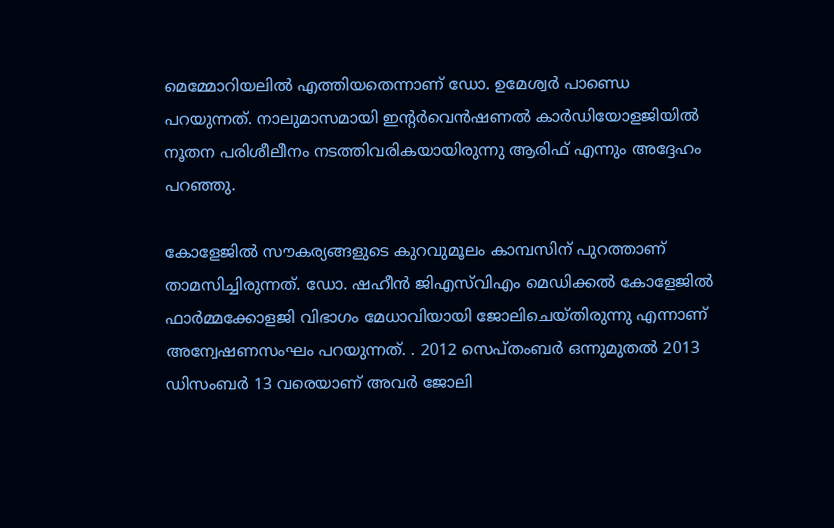മെമ്മോറിയലിൽ എത്തിയതെന്നാണ് ഡോ. ഉമേശ്വർ പാണ്ഡെ പറയുന്നത്. നാലുമാസമായി ഇന്റർവെൻഷണൽ കാർഡിയോളജിയിൽ നൂതന പരിശീലീനം നടത്തിവരികയായിരുന്നു ആരിഫ് എന്നും അദ്ദേഹം പറഞ്ഞു.

കോളേജിൽ സൗകര്യങ്ങളുടെ കുറവുമൂലം കാമ്പസിന് പുറത്താണ് താമസിച്ചിരുന്നത്. ഡോ. ഷഹീൻ ജിഎസ്‌വിഎം മെഡിക്കൽ കോളേജിൽ ഫാർമ്മക്കോളജി വിഭാഗം മേധാവിയായി ജോലിചെയ്തിരുന്നു എന്നാണ് അന്വേഷണസംഘം പറയുന്നത്. . 2012 സെപ്തംബർ ഒന്നുമുതൽ 2013 ഡിസംബർ 13 വരെയാണ് അവർ ജോലി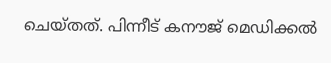ചെയ്തത്. പിന്നീട് കനൗജ് മെഡിക്കൽ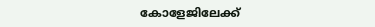കോളേജിലേക്ക്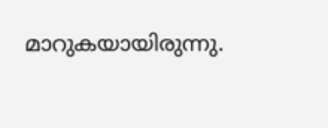മാറുകയായിരുന്നു.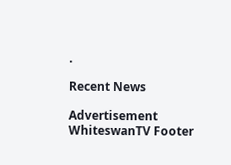.

Recent News

Advertisement
WhiteswanTV Footer